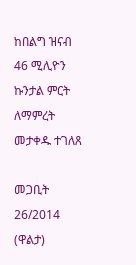ከበልግ ዝናብ 46 ሚሊዮን ኩንታል ምርት ለማምረት መታቀዱ ተገለጸ

መጋቢት 26/2014 (ዋልታ)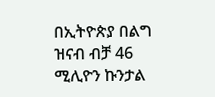በኢትዮጵያ በልግ ዝናብ ብቻ 46 ሚሊዮን ኩንታል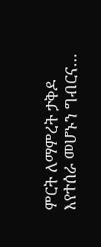ምርት ለማምረት ታቅዶ እየተሰራ መሆኑን ግብርና…